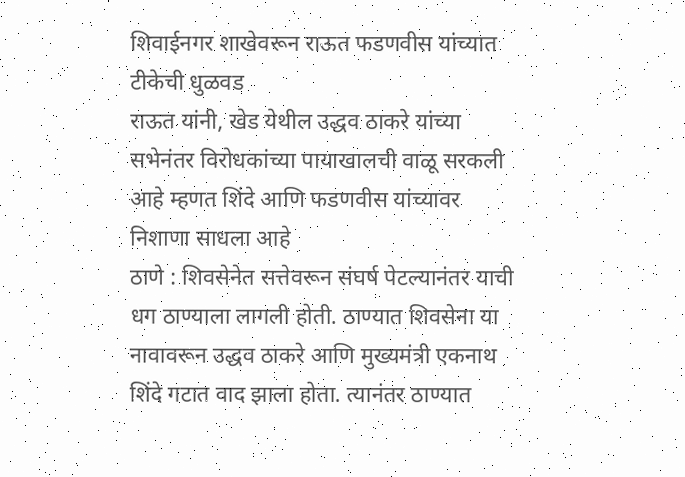शिवाईनगर शाखेवरून राऊत फडणवीस यांच्यात टीकेची धुळवड
राऊत यांनी, खेड येथील उद्धव ठाकरे यांच्या सभेनंतर विरोधकांच्या पायाखालची वाळू सरकली आहे म्हणत शिंदे आणि फडणवीस यांच्यावर निशाणा साधला आहे
ठाणे : शिवसेनेत सत्तेवरून संघर्ष पेटल्यानंतर याची धग ठाण्याला लागली होती. ठाण्यात शिवसेना या नावावरून उद्धव ठाकरे आणि मुख्यमंत्री एकनाथ शिंदे गटात वाद झाला होता. त्यानंतर ठाण्यात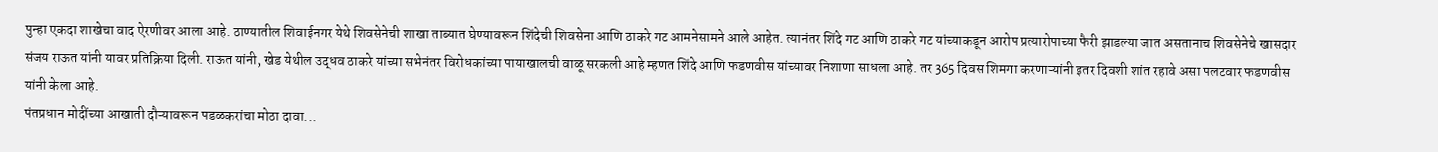पुन्हा एकदा शाखेचा वाद ऐरणीवर आला आहे. ठाण्यातील शिवाईनगर येथे शिवसेनेची शाखा ताब्यात घेण्यावरून शिंदेची शिवसेना आणि ठाकरे गट आमनेसामने आले आहेत. त्यानंतर शिंदे गट आणि ठाकरे गट यांच्याकडून आरोप प्रत्यारोपाच्या फैरी झाडल्या जात असतानाच शिवसेनेचे खासदार संजय राऊत यांनी यावर प्रतिक्रिया दिली. राऊत यांनी, खेड येथील उद्धव ठाकरे यांच्या सभेनंतर विरोधकांच्या पायाखालची वाळू सरकली आहे म्हणत शिंदे आणि फडणवीस यांच्यावर निशाणा साधला आहे. तर 365 दिवस शिमगा करणाऱ्यांनी इतर दिवशी शांत रहावे असा पलटवार फडणवीस यांनी केला आहे.
पंतप्रधान मोदींच्या आखाती दौऱ्यावरून पडळकरांचा मोठा दावा...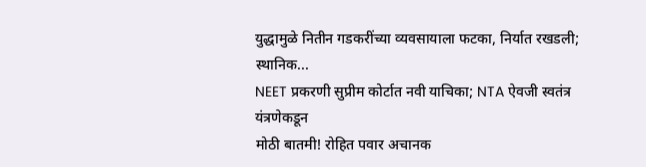युद्धामुळे नितीन गडकरींच्या व्यवसायाला फटका, निर्यात रखडली; स्थानिक...
NEET प्रकरणी सुप्रीम कोर्टात नवी याचिका; NTA ऐवजी स्वतंत्र यंत्रणेकडून
मोठी बातमी! रोहित पवार अचानक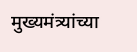मुख्यमंत्र्यांच्या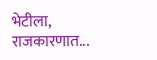भेटीला, राजकारणात...